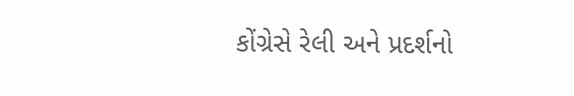કોંગ્રેસે રેલી અને પ્રદર્શનો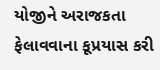યોજીને અરાજકતા ફેલાવવાના કૂપ્રયાસ કરી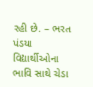રહી છે. – ભરત પંડયા
વિદ્યાર્થીઓના ભાવિ સાથે ચેડા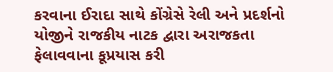કરવાના ઈરાદા સાથે કોંગ્રેસે રેલી અને પ્રદર્શનો યોજીને રાજકીય નાટક દ્વારા અરાજકતા ફેલાવવાના કૂપ્રયાસ કરી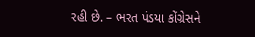રહી છે. – ભરત પંડયા કોંગ્રેસને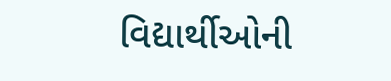વિદ્યાર્થીઓની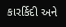કારર્કિદી અને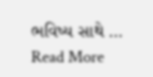ભવિષ્ય સાથે … Read More